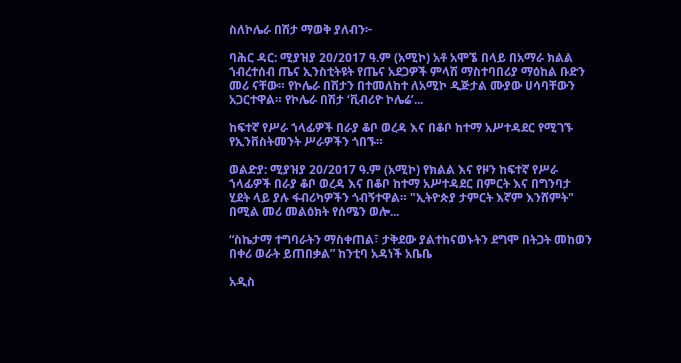ስለኮሌራ በሽታ ማወቅ ያለብን፦

ባሕር ዳር: ሚያዝያ 20/2017 ዓ.ም (አሚኮ) አቶ አሞኜ በላይ በአማራ ክልል ኀብረተሰብ ጤና ኢንስቲትዩት የጤና አደጋዎች ምላሽ ማስተባበሪያ ማዕከል ቡድን መሪ ናቸው። የኮሌራ በሽታን በተመለከተ ለአሚኮ ዲጅታል ሙያው ሀሳባቸውን አጋርተዋል። የኮሌራ በሽታ ‘ቪብሪዮ ኮሌሬ’...

ከፍተኛ የሥራ ኀላፊዎች በራያ ቆቦ ወረዳ እና በቆቦ ከተማ አሥተዳደር የሚገኙ የኢንቨስትመንት ሥራዎችን ጎበኙ።

ወልድያ: ሚያዝያ 20/2017 ዓ.ም (አሚኮ) የክልል እና የዞን ከፍተኛ የሥራ ኀላፊዎች በራያ ቆቦ ወረዳ እና በቆቦ ከተማ አሥተዳደር በምርት እና በግንባታ ሂደት ላይ ያሉ ፋብሪካዎችን ጎብኝተዋል። "ኢትዮጵያ ታምርት እኛም እንሸምት" በሚል መሪ መልዕክት የሰሜን ወሎ...

“ስኬታማ ተግባራትን ማስቀጠል፣ ታቅደው ያልተከናወኑትን ደግሞ በትጋት መከወን በቀሪ ወራት ይጠበቃል” ከንቲባ አዳነች አቤቤ

አዲስ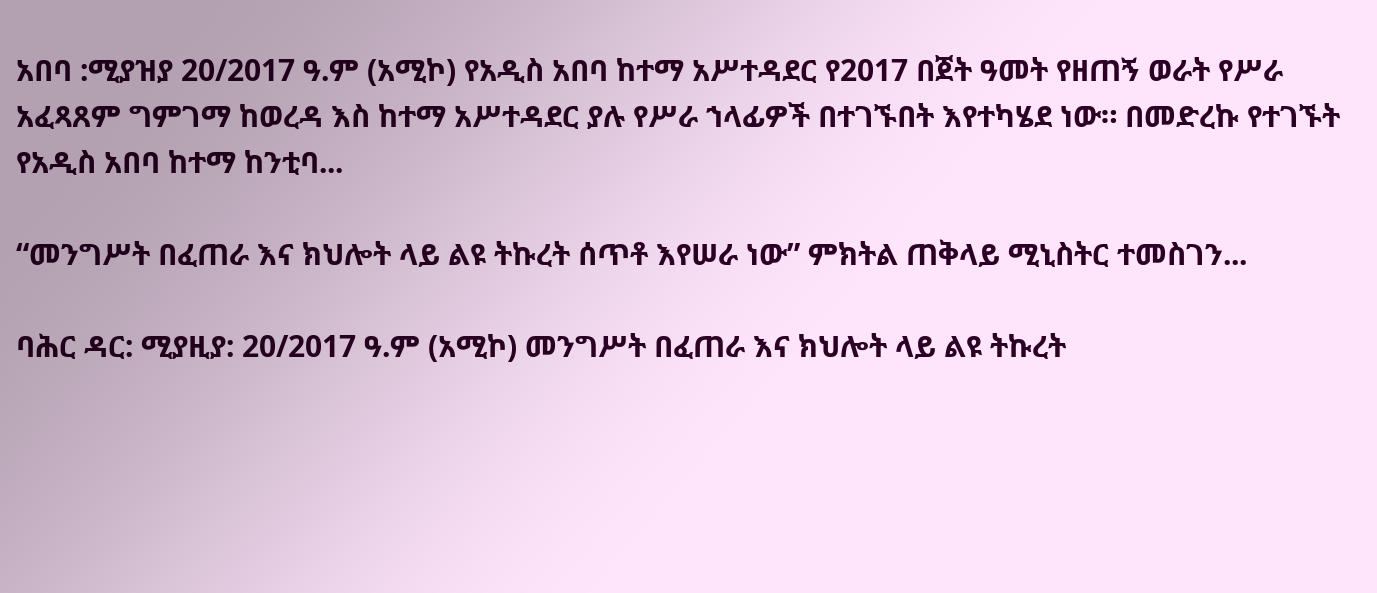አበባ :ሚያዝያ 20/2017 ዓ.ም (አሚኮ) የአዲስ አበባ ከተማ አሥተዳደር የ2017 በጀት ዓመት የዘጠኝ ወራት የሥራ አፈጻጸም ግምገማ ከወረዳ እስ ከተማ አሥተዳደር ያሉ የሥራ ኀላፊዎች በተገኙበት እየተካሄደ ነው። በመድረኩ የተገኙት የአዲስ አበባ ከተማ ከንቲባ...

“መንግሥት በፈጠራ እና ክህሎት ላይ ልዩ ትኩረት ሰጥቶ እየሠራ ነው” ምክትል ጠቅላይ ሚኒስትር ተመስገን...

ባሕር ዳር: ሚያዚያ: 20/2017 ዓ.ም (አሚኮ) መንግሥት በፈጠራ እና ክህሎት ላይ ልዩ ትኩረት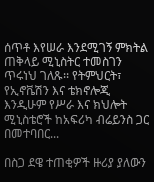ሰጥቶ እየሠራ እንደሚገኝ ምክትል ጠቅላይ ሚኒስትር ተመስገን ጥሩነህ ገለጹ፡፡ የትምህርት፣ የኢኖቬሽን እና ቴክኖሎጂ እንዲሁም የሥራ እና ክህሎት ሚኒስቴሮች ከአፍሪካ ብሬይንስ ጋር በመተባበር...

በስጋ ደዌ ተጠቂዎች ዙሪያ ያለውን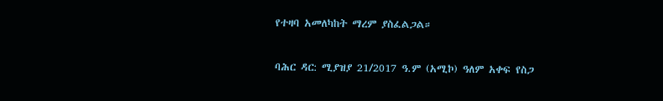የተዛባ አመለካከት ማረም ያስፈልጋል።

ባሕር ዳር: ሚያዝያ 21/2017 ዓ.ም (አሚኮ) ዓለም አቀፍ የስጋ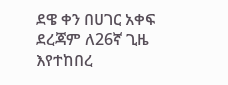ደዌ ቀን በሀገር አቀፍ ደረጃም ለ26ኛ ጊዜ እየተከበረ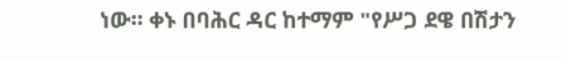ነው። ቀኑ በባሕር ዳር ከተማም "የሥጋ ደዌ በሽታን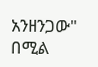አንዘንጋው" በሚል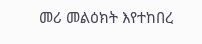መሪ መልዕክት እየተከበረ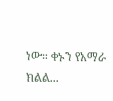ነው። ቀኑን የአማራ ክልል...